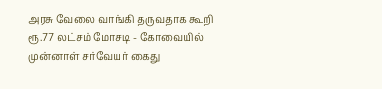அரசு வேலை வாங்கி தருவதாக கூறி ரூ.77 லட்சம் மோசடி - கோவையில் முன்னாள் சர்வேயர் கைது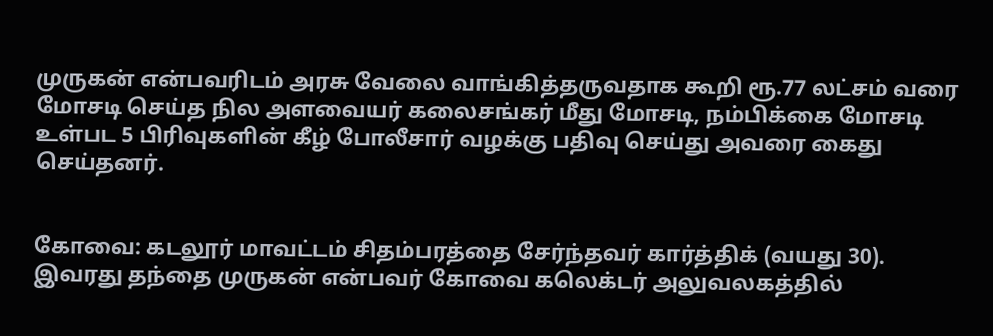முருகன் என்பவரிடம் அரசு வேலை வாங்கித்தருவதாக கூறி ரூ.77 லட்சம் வரை மோசடி செய்த நில அளவையர் கலைசங்கர் மீது மோசடி, நம்பிக்கை மோசடி உள்பட 5 பிரிவுகளின் கீழ் போலீசார் வழக்கு பதிவு செய்து அவரை கைது செய்தனர்.


கோவை: கடலூர் மாவட்டம் சிதம்பரத்தை சேர்ந்தவர் கார்த்திக் (வயது 30). இவரது தந்தை முருகன் என்பவர் கோவை கலெக்டர் அலுவலகத்தில்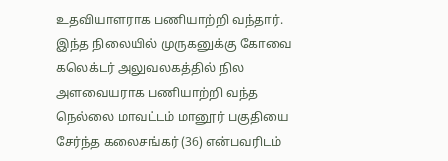உதவியாளராக பணியாற்றி வந்தார். இந்த நிலையில் முருகனுக்கு கோவை கலெக்டர் அலுவலகத்தில் நில அளவையராக பணியாற்றி வந்த நெல்லை மாவட்டம் மானூர் பகுதியை சேர்ந்த கலைசங்கர் (36) என்பவரிடம்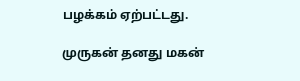பழக்கம் ஏற்பட்டது.

முருகன் தனது மகன்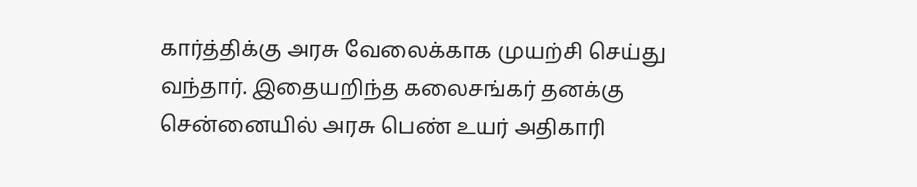கார்த்திக்கு அரசு வேலைக்காக முயற்சி செய்து வந்தார். இதையறிந்த கலைசங்கர் தனக்கு சென்னையில் அரசு பெண் உயர் அதிகாரி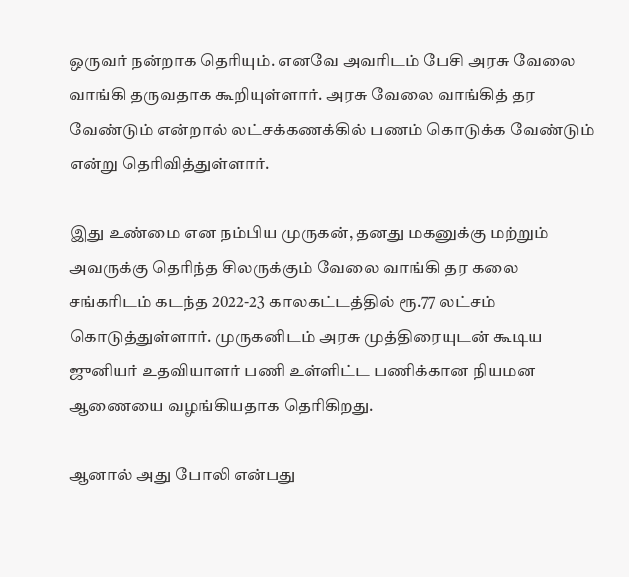ஒருவர் நன்றாக தெரியும். எனவே அவரிடம் பேசி அரசு வேலை வாங்கி தருவதாக கூறியுள்ளார். அரசு வேலை வாங்கித் தர வேண்டும் என்றால் லட்சக்கணக்கில் பணம் கொடுக்க வேண்டும் என்று தெரிவித்துள்ளார்.

இது உண்மை என நம்பிய முருகன், தனது மகனுக்கு மற்றும் அவருக்கு தெரிந்த சிலருக்கும் வேலை வாங்கி தர கலை சங்கரிடம் கடந்த 2022-23 காலகட்டத்தில் ரூ.77 லட்சம் கொடுத்துள்ளார். முருகனிடம் அரசு முத்திரையுடன் கூடிய ஜுனியர் உதவியாளர் பணி உள்ளிட்ட பணிக்கான நியமன ஆணையை வழங்கியதாக தெரிகிறது.

ஆனால் அது போலி என்பது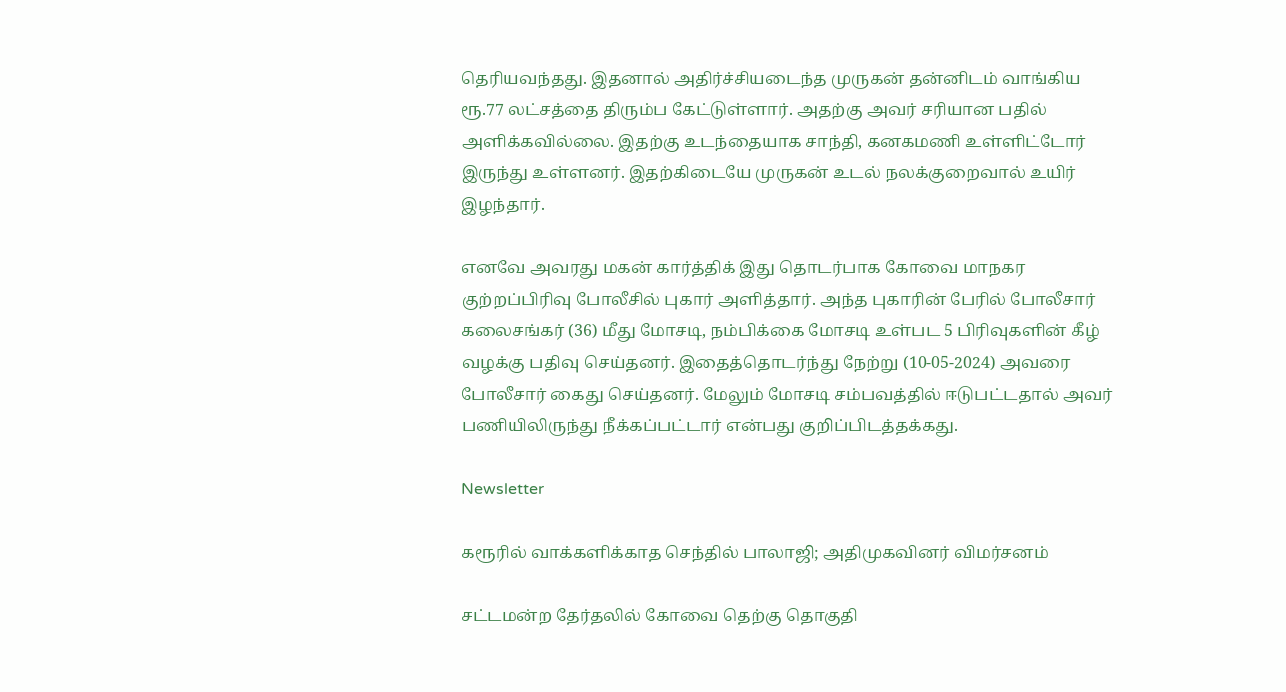தெரியவந்தது. இதனால் அதிர்ச்சியடைந்த முருகன் தன்னிடம் வாங்கிய ரூ.77 லட்சத்தை திரும்ப கேட்டுள்ளார். அதற்கு அவர் சரியான பதில் அளிக்கவில்லை. இதற்கு உடந்தையாக சாந்தி, கனகமணி உள்ளிட்டோர் இருந்து உள்ளனர். இதற்கிடையே முருகன் உடல் நலக்குறைவால் உயிர் இழந்தார்.

எனவே அவரது மகன் கார்த்திக் இது தொடர்பாக கோவை மாநகர குற்றப்பிரிவு போலீசில் புகார் அளித்தார். அந்த புகாரின் பேரில் போலீசார் கலைசங்கர் (36) மீது மோசடி, நம்பிக்கை மோசடி உள்பட 5 பிரிவுகளின் கீழ் வழக்கு பதிவு செய்தனர். இதைத்தொடர்ந்து நேற்று (10-05-2024) அவரை போலீசார் கைது செய்தனர். மேலும் மோசடி சம்பவத்தில் ஈடுபட்டதால் அவர் பணியிலிருந்து நீக்கப்பட்டார் என்பது குறிப்பிடத்தக்கது.

Newsletter

கரூரில் வாக்களிக்காத செந்தில் பாலாஜி; அதிமுகவினர் விமர்சனம்

சட்டமன்ற தேர்தலில் கோவை தெற்கு தொகுதி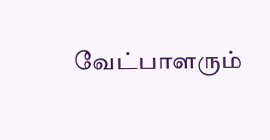வேட்பாளரும்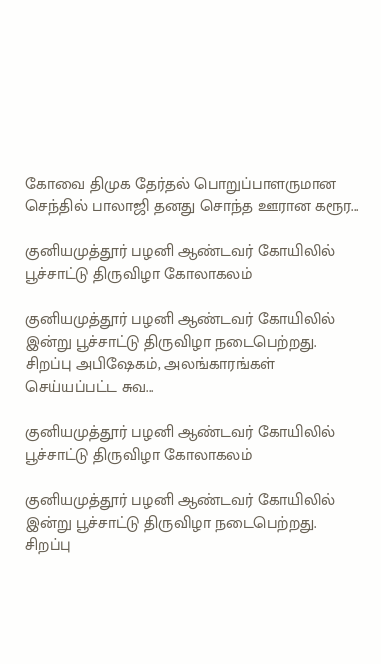கோவை திமுக தேர்தல் பொறுப்பாளருமான செந்தில் பாலாஜி தனது சொந்த ஊரான கரூர...

குனியமுத்தூர் பழனி ஆண்டவர் கோயிலில் பூச்சாட்டு திருவிழா கோலாகலம்

குனியமுத்தூர் பழனி ஆண்டவர் கோயிலில் இன்று பூச்சாட்டு திருவிழா நடைபெற்றது. சிறப்பு அபிஷேகம், அலங்காரங்கள் செய்யப்பட்ட சுவ...

குனியமுத்தூர் பழனி ஆண்டவர் கோயிலில் பூச்சாட்டு திருவிழா கோலாகலம்

குனியமுத்தூர் பழனி ஆண்டவர் கோயிலில் இன்று பூச்சாட்டு திருவிழா நடைபெற்றது. சிறப்பு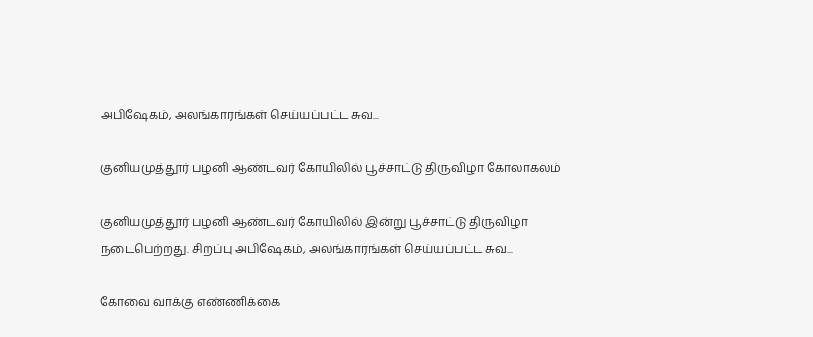அபிஷேகம், அலங்காரங்கள் செய்யப்பட்ட சுவ...

குனியமுத்தூர் பழனி ஆண்டவர் கோயிலில் பூச்சாட்டு திருவிழா கோலாகலம்

குனியமுத்தூர் பழனி ஆண்டவர் கோயிலில் இன்று பூச்சாட்டு திருவிழா நடைபெற்றது. சிறப்பு அபிஷேகம், அலங்காரங்கள் செய்யப்பட்ட சுவ...

கோவை வாக்கு எண்ணிக்கை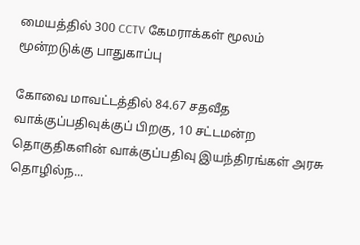மையத்தில் 300 CCTV கேமராக்கள் மூலம் மூன்றடுக்கு பாதுகாப்பு

கோவை மாவட்டத்தில் 84.67 சதவீத வாக்குப்பதிவுக்குப் பிறகு, 10 சட்டமன்ற தொகுதிகளின் வாக்குப்பதிவு இயந்திரங்கள் அரசு தொழில்ந...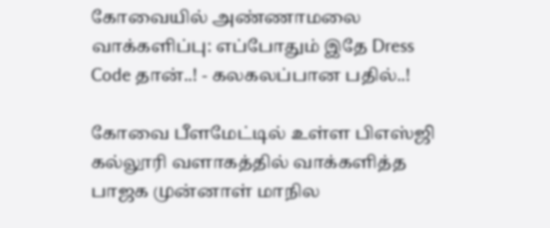கோவையில் அண்ணாமலை வாக்களிப்பு: எப்போதும் இதே Dress Code தான்..! - கலகலப்பான பதில்..!

கோவை பீளமேட்டில் உள்ள பிஎஸ்ஜி கல்லூரி வளாகத்தில் வாக்களித்த பாஜக முன்னாள் மாநில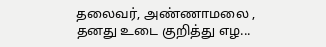தலைவர், அண்ணாமலை , தனது உடை குறித்து எழ...